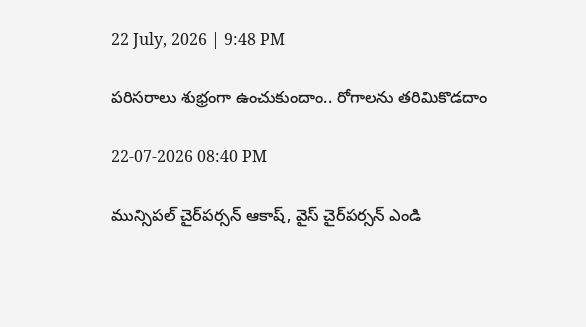22 July, 2026 | 9:48 PM

పరిసరాలు శుభ్రంగా ఉంచుకుందాం.. రోగాలను తరిమికొడదాం

22-07-2026 08:40 PM

మున్సిపల్ చైర్‌పర్సన్ ఆకాష్, వైస్ చైర్‌పర్సన్ ఎండి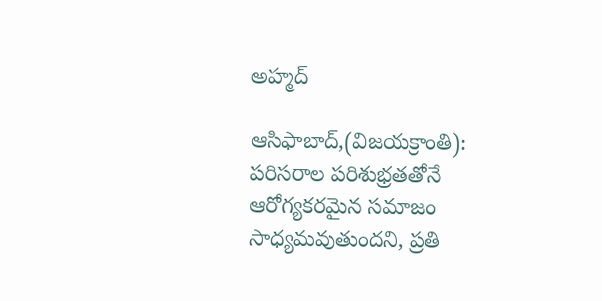అహ్మద్

ఆసిఫాబాద్,(విజయక్రాంతి): పరిసరాల పరిశుభ్రతతోనే ఆరోగ్యకరమైన సమాజం సాధ్యమవుతుందని, ప్రతి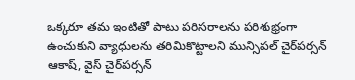ఒక్కరూ తమ ఇంటితో పాటు పరిసరాలను పరిశుభ్రంగా ఉంచుకుని వ్యాధులను తరిమికొట్టాలని మున్సిపల్ చైర్‌పర్సన్ ఆకాష్, వైస్ చైర్‌పర్సన్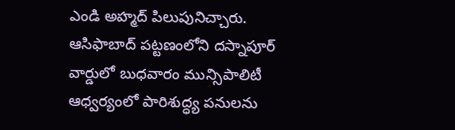ఎండి అహ్మద్ పిలుపునిచ్చారు. ఆసిఫాబాద్ పట్టణంలోని దస్నాపూర్ వార్డులో బుధవారం మున్సిపాలిటీ ఆధ్వర్యంలో పారిశుద్ధ్య పనులను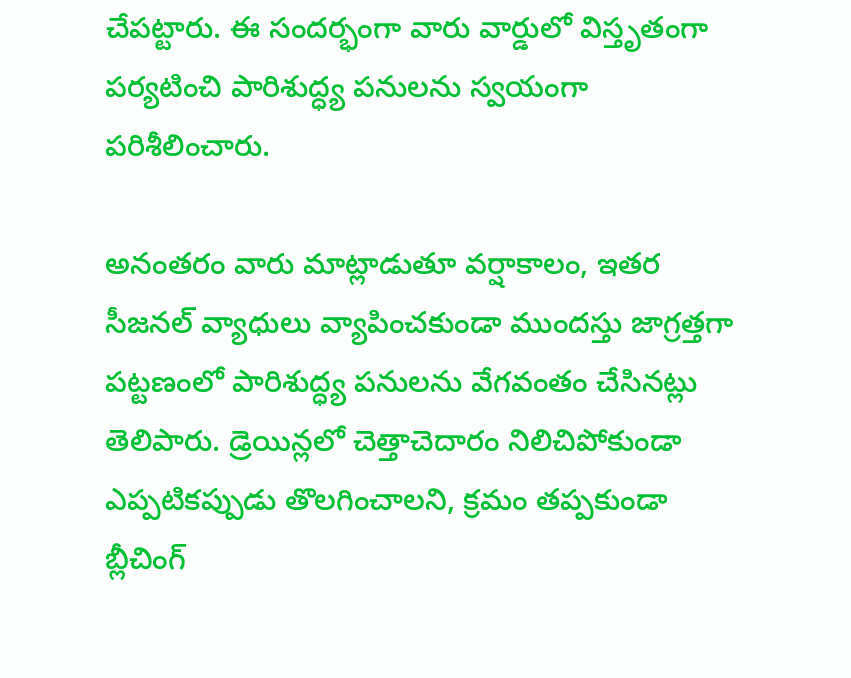చేపట్టారు. ఈ సందర్భంగా వారు వార్డులో విస్తృతంగా పర్యటించి పారిశుద్ధ్య పనులను స్వయంగా పరిశీలించారు.

అనంతరం వారు మాట్లాడుతూ వర్షాకాలం, ఇతర సీజనల్ వ్యాధులు వ్యాపించకుండా ముందస్తు జాగ్రత్తగా పట్టణంలో పారిశుద్ధ్య పనులను వేగవంతం చేసినట్లు తెలిపారు. డ్రెయిన్లలో చెత్తాచెదారం నిలిచిపోకుండా ఎప్పటికప్పుడు తొలగించాలని, క్రమం తప్పకుండా బ్లీచింగ్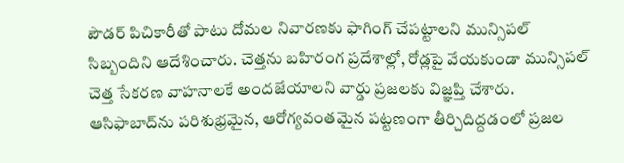పౌడర్ పిచికారీతో పాటు దోమల నివారణకు ఫాగింగ్ చేపట్టాలని మున్సిపల్ సిబ్బందిని ఆదేశించారు. చెత్తను బహిరంగ ప్రదేశాల్లో, రోడ్లపై వేయకుండా మున్సిపల్ చెత్త సేకరణ వాహనాలకే అందజేయాలని వార్డు ప్రజలకు విజ్ఞప్తి చేశారు. ఆసిఫాబాద్‌ను పరిశుభ్రమైన, ఆరోగ్యవంతమైన పట్టణంగా తీర్చిదిద్దడంలో ప్రజల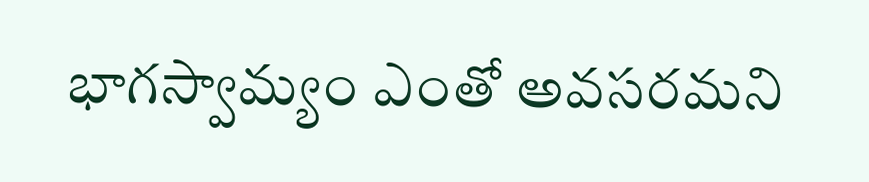భాగస్వామ్యం ఎంతో అవసరమని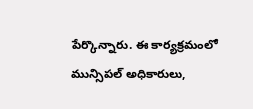పేర్కొన్నారు. ఈ కార్యక్రమంలో మున్సిపల్ అధికారులు,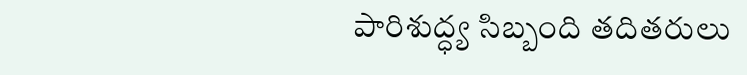పారిశుద్ధ్య సిబ్బంది తదితరులు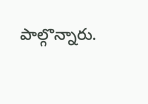పాల్గొన్నారు.